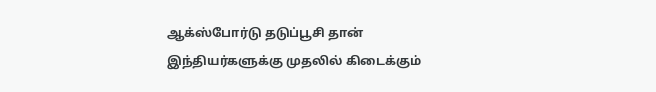ஆக்ஸ்போர்டு தடுப்பூசி தான் இந்தியர்களுக்கு முதலில் கிடைக்கும்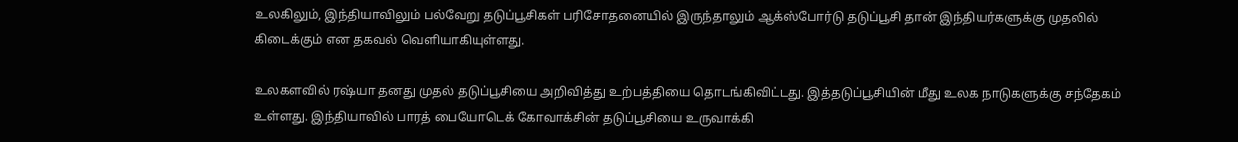உலகிலும், இந்தியாவிலும் பல்வேறு தடுப்பூசிகள் பரிசோதனையில் இருந்தாலும் ஆக்ஸ்போர்டு தடுப்பூசி தான் இந்தியர்களுக்கு முதலில் கிடைக்கும் என தகவல் வெளியாகியுள்ளது.

உலகளவில் ரஷ்யா தனது முதல் தடுப்பூசியை அறிவித்து உற்பத்தியை தொடங்கிவிட்டது. இத்தடுப்பூசியின் மீது உலக நாடுகளுக்கு சந்தேகம் உள்ளது. இந்தியாவில் பாரத் பையோடெக் கோவாக்சின் தடுப்பூசியை உருவாக்கி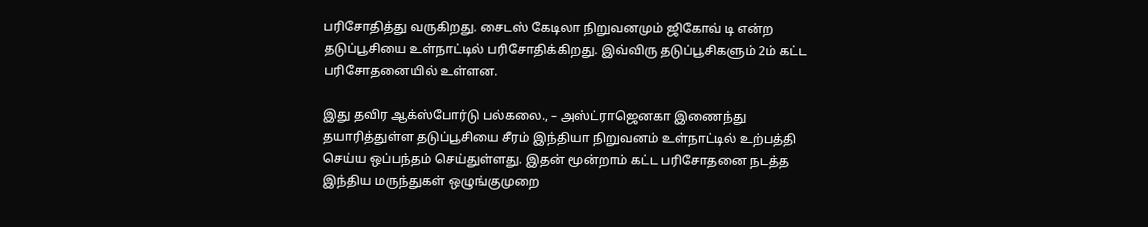பரிசோதித்து வருகிறது. சைடஸ் கேடிலா நிறுவனமும் ஜிகோவ் டி என்ற தடுப்பூசியை உள்நாட்டில் பரிசோதிக்கிறது. இவ்விரு தடுப்பூசிகளும் 2ம் கட்ட பரிசோதனையில் உள்ளன.

இது தவிர ஆக்ஸ்போர்டு பல்கலை., – அஸ்ட்ராஜெனகா இணைந்து தயாரித்துள்ள தடுப்பூசியை சீரம் இந்தியா நிறுவனம் உள்நாட்டில் உற்பத்தி செய்ய ஒப்பந்தம் செய்துள்ளது. இதன் மூன்றாம் கட்ட பரிசோதனை நடத்த இந்திய மருந்துகள் ஒழுங்குமுறை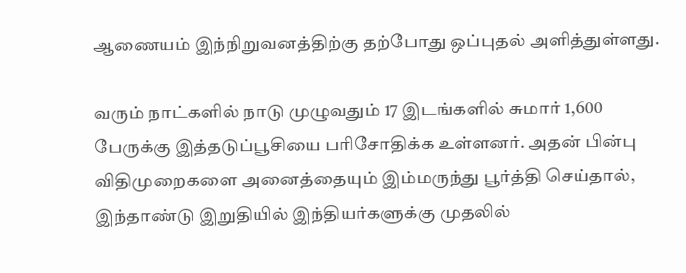ஆணையம் இந்நிறுவனத்திற்கு தற்போது ஒப்புதல் அளித்துள்ளது.

வரும் நாட்களில் நாடு முழுவதும் 17 இடங்களில் சுமார் 1,600 பேருக்கு இத்தடுப்பூசியை பரிசோதிக்க உள்ளனர். அதன் பின்பு விதிமுறைகளை அனைத்தையும் இம்மருந்து பூர்த்தி செய்தால், இந்தாண்டு இறுதியில் இந்தியர்களுக்கு முதலில்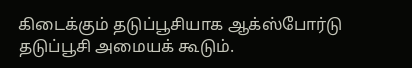கிடைக்கும் தடுப்பூசியாக ஆக்ஸ்போர்டு தடுப்பூசி அமையக் கூடும்.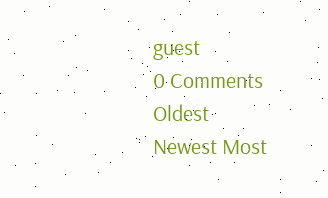guest
0 Comments
Oldest
Newest Most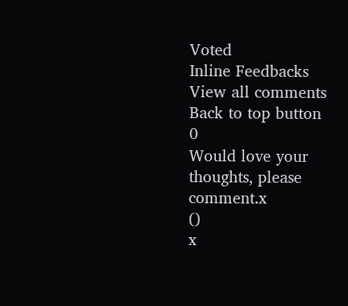Voted
Inline Feedbacks
View all comments
Back to top button
0
Would love your thoughts, please comment.x
()
x